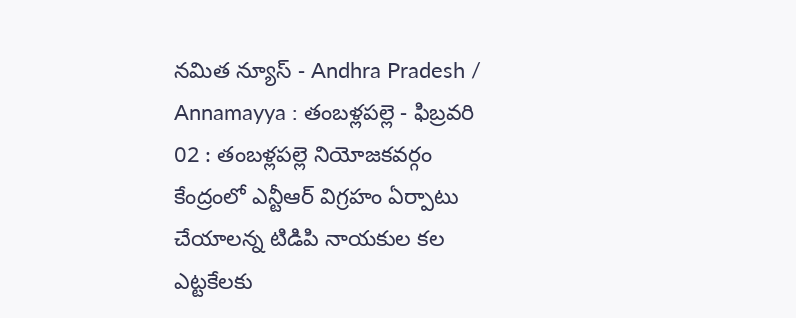నమిత న్యూస్ - Andhra Pradesh / Annamayya : తంబళ్లపల్లె - ఫిబ్రవరి 02 : తంబళ్లపల్లె నియోజకవర్గం కేంద్రంలో ఎన్టీఆర్ విగ్రహం ఏర్పాటు చేయాలన్న టిడిపి నాయకుల కల ఎట్టకేలకు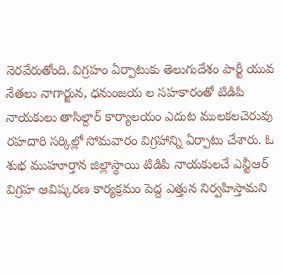నెరవేరుతోంది. విగ్రహం ఏర్పాటుకు తెలుగుదేశం పార్టీ యువ నేతలు నాగార్జున, ధనుంజయ ల సహకారంతో టిడిపి నాయకులు తాసిల్దార్ కార్యాలయం ఎదుట ములకలచెరువు రహదారి సర్కిల్లో సోమవారం విగ్రహాన్ని ఏర్పాటు చేశారు. ఓ శుభ ముహూర్తాన జిల్లాస్థాయి టిడిపి నాయకులచే ఎన్టీఆర్ విగ్రహ ఆవిష్కరణ కార్యక్రమం పెద్ద ఎత్తున నిర్వహిస్తామని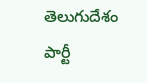తెలుగుదేశం పార్టీ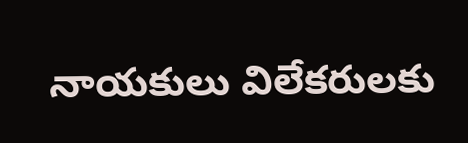నాయకులు విలేకరులకు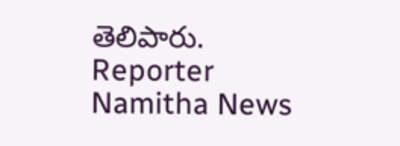తెలిపారు.
Reporter
Namitha News